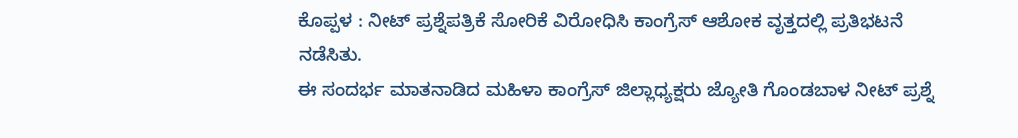ಕೊಪ್ಪಳ : ನೀಟ್ ಪ್ರಶ್ನೆಪತ್ರಿಕೆ ಸೋರಿಕೆ ವಿರೋಧಿಸಿ ಕಾಂಗ್ರೆಸ್ ಆಶೋಕ ವೃತ್ತದಲ್ಲಿ ಪ್ರತಿಭಟನೆ ನಡೆಸಿತು.
ಈ ಸಂದರ್ಭ ಮಾತನಾಡಿದ ಮಹಿಳಾ ಕಾಂಗ್ರೆಸ್ ಜಿಲ್ಲಾಧ್ಯಕ್ಷರು ಜ್ಯೋತಿ ಗೊಂಡಬಾಳ ನೀಟ್ ಪ್ರಶ್ನೆ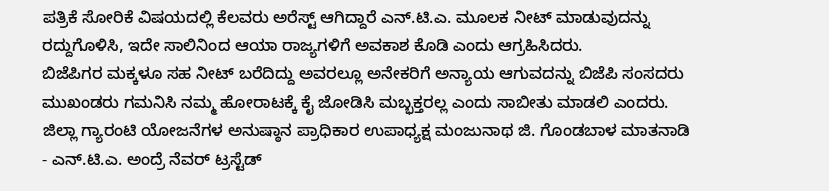ಪತ್ರಿಕೆ ಸೋರಿಕೆ ವಿಷಯದಲ್ಲಿ ಕೆಲವರು ಅರೆಸ್ಟ್ ಆಗಿದ್ದಾರೆ ಎನ್.ಟಿ.ಎ. ಮೂಲಕ ನೀಟ್ ಮಾಡುವುದನ್ನು ರದ್ದುಗೊಳಿಸಿ, ಇದೇ ಸಾಲಿನಿಂದ ಆಯಾ ರಾಜ್ಯಗಳಿಗೆ ಅವಕಾಶ ಕೊಡಿ ಎಂದು ಆಗ್ರಹಿಸಿದರು.
ಬಿಜೆಪಿಗರ ಮಕ್ಕಳೂ ಸಹ ನೀಟ್ ಬರೆದಿದ್ದು ಅವರಲ್ಲೂ ಅನೇಕರಿಗೆ ಅನ್ಯಾಯ ಆಗುವದನ್ನು ಬಿಜೆಪಿ ಸಂಸದರು ಮುಖಂಡರು ಗಮನಿಸಿ ನಮ್ಮ ಹೋರಾಟಕ್ಕೆ ಕೈ ಜೋಡಿಸಿ ಮಬ್ಭಕ್ತರಲ್ಲ ಎಂದು ಸಾಬೀತು ಮಾಡಲಿ ಎಂದರು.
ಜಿಲ್ಲಾ ಗ್ಯಾರಂಟಿ ಯೋಜನೆಗಳ ಅನುಷ್ಠಾನ ಪ್ರಾಧಿಕಾರ ಉಪಾಧ್ಯಕ್ಷ ಮಂಜುನಾಥ ಜಿ. ಗೊಂಡಬಾಳ ಮಾತನಾಡಿ - ಎನ್.ಟಿ.ಎ. ಅಂದ್ರೆ ನೆವರ್ ಟ್ರಸ್ಟೆಡ್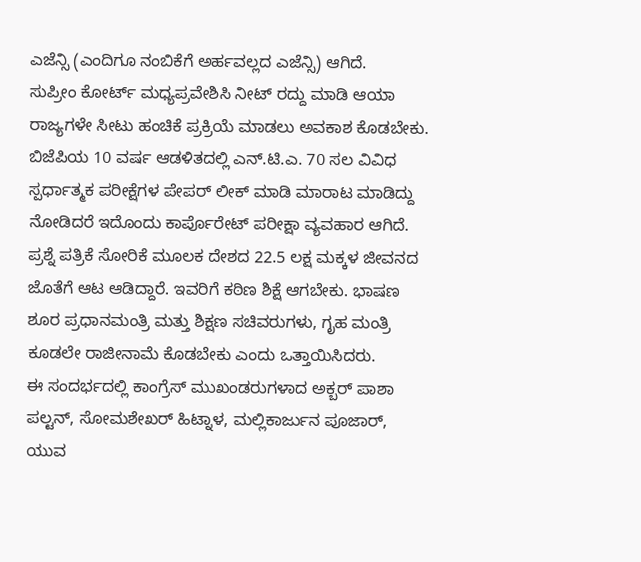ಎಜೆನ್ಸಿ (ಎಂದಿಗೂ ನಂಬಿಕೆಗೆ ಅರ್ಹವಲ್ಲದ ಎಜೆನ್ಸಿ) ಆಗಿದೆ.
ಸುಪ್ರೀಂ ಕೋರ್ಟ್ ಮಧ್ಯಪ್ರವೇಶಿಸಿ ನೀಟ್ ರದ್ದು ಮಾಡಿ ಆಯಾ ರಾಜ್ಯಗಳೇ ಸೀಟು ಹಂಚಿಕೆ ಪ್ರಕ್ರಿಯೆ ಮಾಡಲು ಅವಕಾಶ ಕೊಡಬೇಕು. ಬಿಜೆಪಿಯ 10 ವರ್ಷ ಆಡಳಿತದಲ್ಲಿ ಎನ್.ಟಿ.ಎ. 70 ಸಲ ವಿವಿಧ ಸ್ಪರ್ಧಾತ್ಮಕ ಪರೀಕ್ಷೆಗಳ ಪೇಪರ್ ಲೀಕ್ ಮಾಡಿ ಮಾರಾಟ ಮಾಡಿದ್ದು ನೋಡಿದರೆ ಇದೊಂದು ಕಾರ್ಪೊರೇಟ್ ಪರೀಕ್ಷಾ ವ್ಯವಹಾರ ಆಗಿದೆ.
ಪ್ರಶ್ನೆ ಪತ್ರಿಕೆ ಸೋರಿಕೆ ಮೂಲಕ ದೇಶದ 22.5 ಲಕ್ಷ ಮಕ್ಕಳ ಜೀವನದ ಜೊತೆಗೆ ಆಟ ಆಡಿದ್ದಾರೆ. ಇವರಿಗೆ ಕಠಿಣ ಶಿಕ್ಷೆ ಆಗಬೇಕು. ಭಾಷಣ ಶೂರ ಪ್ರಧಾನಮಂತ್ರಿ ಮತ್ತು ಶಿಕ್ಷಣ ಸಚಿವರುಗಳು, ಗೃಹ ಮಂತ್ರಿ ಕೂಡಲೇ ರಾಜೀನಾಮೆ ಕೊಡಬೇಕು ಎಂದು ಒತ್ತಾಯಿಸಿದರು.
ಈ ಸಂದರ್ಭದಲ್ಲಿ ಕಾಂಗ್ರೆಸ್ ಮುಖಂಡರುಗಳಾದ ಅಕ್ಬರ್ ಪಾಶಾ ಪಲ್ಟನ್, ಸೋಮಶೇಖರ್ ಹಿಟ್ನಾಳ, ಮಲ್ಲಿಕಾರ್ಜುನ ಪೂಜಾರ್, ಯುವ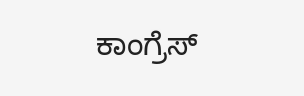ಕಾಂಗ್ರೆಸ್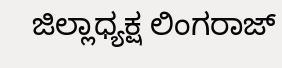ಜಿಲ್ಲಾಧ್ಯಕ್ಷ ಲಿಂಗರಾಜ್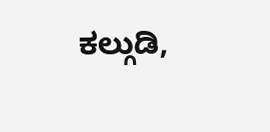ಕಲ್ಗುಡಿ,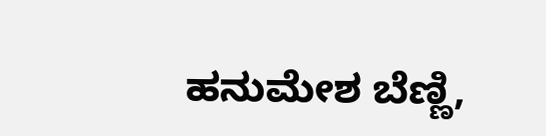ಹನುಮೇಶ ಬೆಣ್ಣಿ,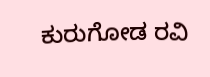ಕುರುಗೋಡ ರವಿ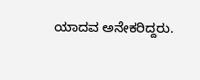ಯಾದವ ಅನೇಕರಿದ್ದರು.